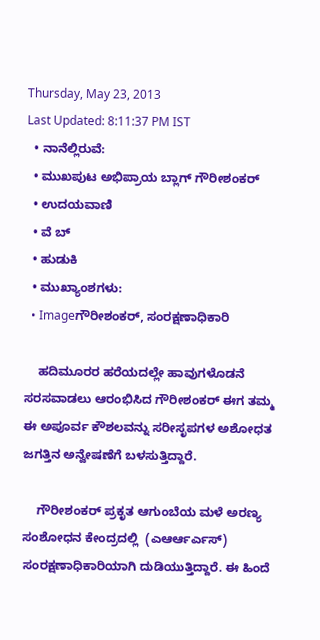Thursday, May 23, 2013
Last Updated: 8:11:37 PM IST
  • ನಾನೆಲ್ಲಿರುವೆ:
  • ಮುಖಪುಟ ಅಭಿಪ್ರಾಯ ಬ್ಲಾಗ್ ಗೌರೀಶಂಕರ್
  • ಉದಯವಾಣಿ
  • ವೆ ಬ್
  • ಹುಡುಕಿ
  • ಮುಖ್ಯಾಂಶಗಳು:
  • Imageಗೌರೀಶಂಕರ್, ಸಂರಕ್ಷಣಾಧಿಕಾರಿ

    ಹದಿಮೂರರ ಹರೆಯದಲ್ಲೇ ಹಾವುಗಳೊಡನೆ ಸರಸವಾಡಲು ಆರಂಭಿಸಿದ ಗೌರೀಶಂಕರ್ ಈಗ ತಮ್ಮ ಈ ಅಪೂರ್ವ ಕೌಶಲವನ್ನು ಸರೀಸೃಪಗಳ ಅಶೋಧತ ಜಗತ್ತಿನ ಅನ್ವೇಷಣೆಗೆ ಬಳಸುತ್ತಿದ್ದಾರೆ.

    ಗೌರೀಶಂಕರ್ ಪ್ರಕೃತ ಆಗುಂಬೆಯ ಮಳೆ ಅರಣ್ಯ ಸಂಶೋಧನ ಕೇಂದ್ರದಲ್ಲಿ  (ಎಆರ್ಆರ್ಎಸ್) ಸಂರಕ್ಷಣಾಧಿಕಾರಿಯಾಗಿ ದುಡಿಯುತ್ತಿದ್ದಾರೆ. ಈ ಹಿಂದೆ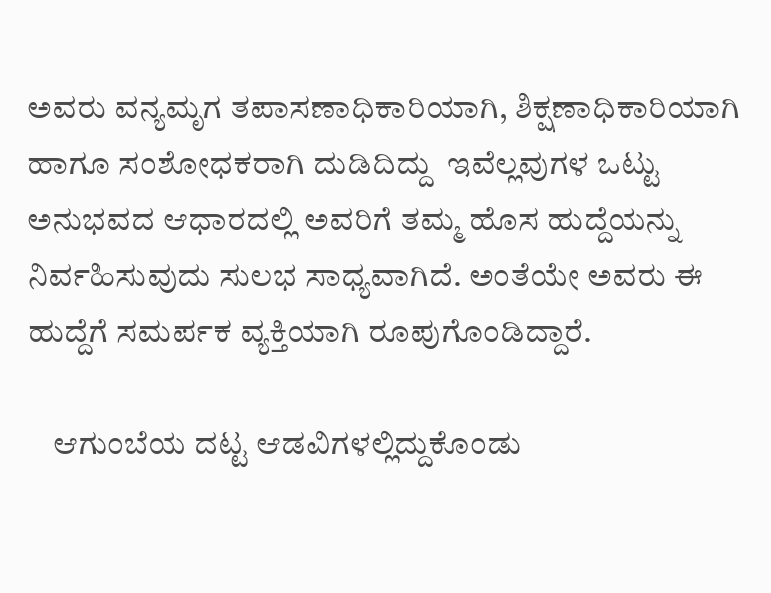ಅವರು ವನ್ಯಮೃಗ ತಪಾಸಣಾಧಿಕಾರಿಯಾಗಿ, ಶಿಕ್ಷಣಾಧಿಕಾರಿಯಾಗಿ ಹಾಗೂ ಸಂಶೋಧಕರಾಗಿ ದುಡಿದಿದ್ದು  ಇವೆಲ್ಲವುಗಳ ಒಟ್ಟು ಅನುಭವದ ಆಧಾರದಲ್ಲಿ ಅವರಿಗೆ ತಮ್ಮ ಹೊಸ ಹುದ್ದೆಯನ್ನು ನಿರ್ವಹಿಸುವುದು ಸುಲಭ ಸಾಧ್ಯವಾಗಿದೆ. ಅಂತೆಯೇ ಅವರು ಈ ಹುದ್ದೆಗೆ ಸಮರ್ಪಕ ವ್ಯಕ್ತಿಯಾಗಿ ರೂಪುಗೊಂಡಿದ್ದಾರೆ.

    ಆಗುಂಬೆಯ ದಟ್ಟ ಆಡವಿಗಳಲ್ಲಿದ್ದುಕೊಂಡು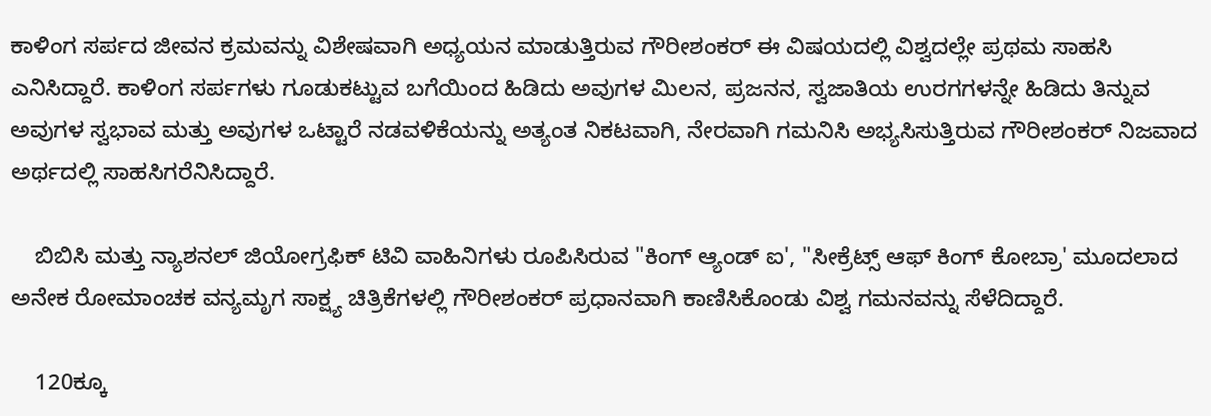ಕಾಳಿಂಗ ಸರ್ಪದ ಜೀವನ ಕ್ರಮವನ್ನು ವಿಶೇಷವಾಗಿ ಅಧ್ಯಯನ ಮಾಡುತ್ತಿರುವ ಗೌರೀಶಂಕರ್ ಈ ವಿಷಯದಲ್ಲಿ ವಿಶ್ವದಲ್ಲೇ ಪ್ರಥಮ ಸಾಹಸಿ ಎನಿಸಿದ್ದಾರೆ. ಕಾಳಿಂಗ ಸರ್ಪಗಳು ಗೂಡುಕಟ್ಟುವ ಬಗೆಯಿಂದ ಹಿಡಿದು ಅವುಗಳ ಮಿಲನ, ಪ್ರಜನನ, ಸ್ವಜಾತಿಯ ಉರಗಗಳನ್ನೇ ಹಿಡಿದು ತಿನ್ನುವ ಅವುಗಳ ಸ್ವಭಾವ ಮತ್ತು ಅವುಗಳ ಒಟ್ಟಾರೆ ನಡವಳಿಕೆಯನ್ನು ಅತ್ಯಂತ ನಿಕಟವಾಗಿ, ನೇರವಾಗಿ ಗಮನಿಸಿ ಅಭ್ಯಸಿಸುತ್ತಿರುವ ಗೌರೀಶಂಕರ್ ನಿಜವಾದ ಅರ್ಥದಲ್ಲಿ ಸಾಹಸಿಗರೆನಿಸಿದ್ದಾರೆ.

    ಬಿಬಿಸಿ ಮತ್ತು ನ್ಯಾಶನಲ್ ಜಿಯೋಗ್ರಫಿಕ್ ಟಿವಿ ವಾಹಿನಿಗಳು ರೂಪಿಸಿರುವ "ಕಿಂಗ್ ಆ್ಯಂಡ್ ಐ', "ಸೀಕ್ರೆಟ್ಸ್ ಆಫ್ ಕಿಂಗ್ ಕೋಬ್ರಾ' ಮೂದಲಾದ ಅನೇಕ ರೋಮಾಂಚಕ ವನ್ಯಮೃಗ ಸಾಕ್ಷ್ಯ ಚಿತ್ರಿಕೆಗಳಲ್ಲಿ ಗೌರೀಶಂಕರ್ ಪ್ರಧಾನವಾಗಿ ಕಾಣಿಸಿಕೊಂಡು ವಿಶ್ವ ಗಮನವನ್ನು ಸೆಳೆದಿದ್ದಾರೆ.

    120ಕ್ಕೂ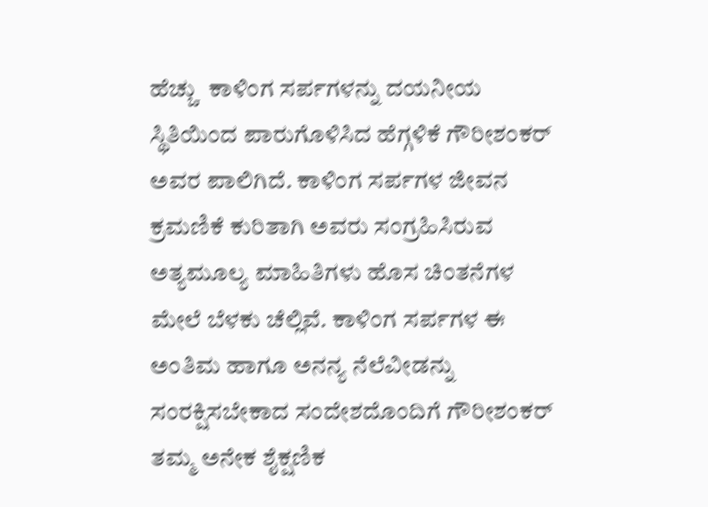ಹೆಚ್ಚು  ಕಾಳಿಂಗ ಸರ್ಪಗಳನ್ನು ದಯನೀಯ ಸ್ಥಿತಿಯಿಂದ ಪಾರುಗೊಳಿಸಿದ ಹೆಗ್ಗಳಿಕೆ ಗೌರೀಶಂಕರ್ ಅವರ ಪಾಲಿಗಿದೆ. ಕಾಳಿಂಗ ಸರ್ಪಗಳ ಜೀವನ ಕ್ರಮಣಿಕೆ ಕುರಿತಾಗಿ ಅವರು ಸಂಗ್ರಹಿಸಿರುವ ಅತ್ಯಮೂಲ್ಯ ಮಾಹಿತಿಗಳು ಹೊಸ ಚಿಂತನೆಗಳ ಮೇಲೆ ಬೆಳಕು ಚೆಲ್ಲಿವೆ. ಕಾಳಿಂಗ ಸರ್ಪಗಳ ಈ ಅಂತಿಮ ಹಾಗೂ ಅನನ್ಯ ನೆಲೆವೀಡನ್ನು ಸಂರಕ್ಷಿಸಬೇಕಾದ ಸಂದೇಶದೊಂದಿಗೆ ಗೌರೀಶಂಕರ್ ತಮ್ಮ ಅನೇಕ ಶೈಕ್ಷಣಿಕ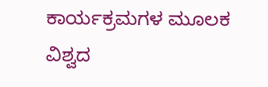ಕಾರ್ಯಕ್ರಮಗಳ ಮೂಲಕ ವಿಶ್ವದ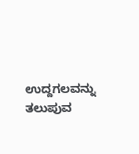ಉದ್ದಗಲವನ್ನು ತಲುಪುವ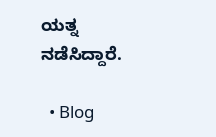ಯತ್ನ ನಡೆಸಿದ್ದಾರೆ.

  • Blog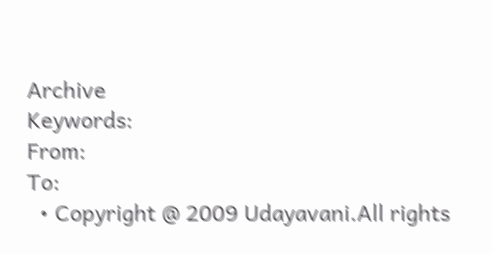Archive
Keywords:
From:
To:
  • Copyright @ 2009 Udayavani.All rights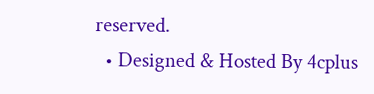reserved.
  • Designed & Hosted By 4cplus